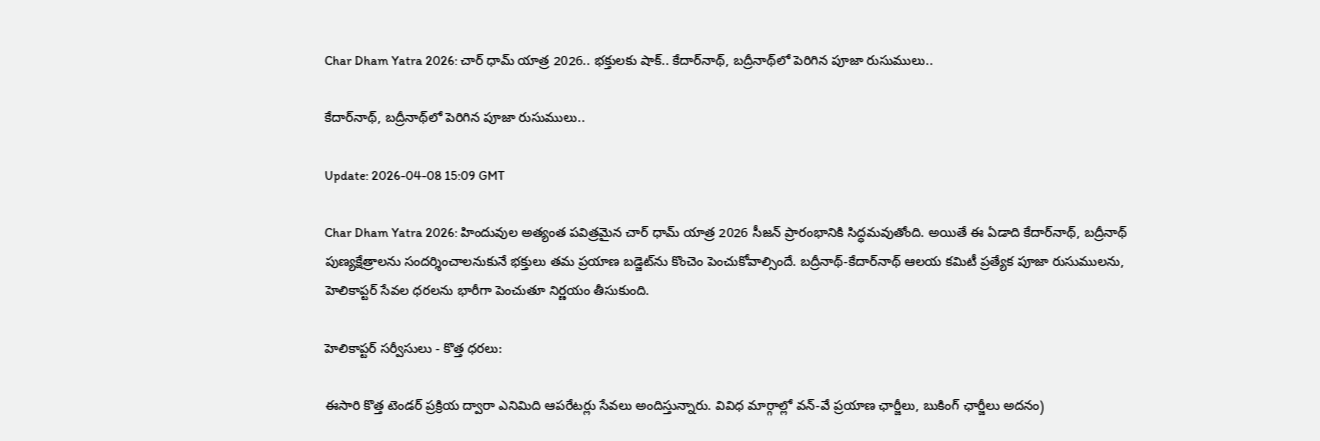Char Dham Yatra 2026: చార్ ధామ్ యాత్ర 2026.. భక్తులకు షాక్.. కేదార్‌నాథ్, బద్రీనాథ్‌లో పెరిగిన పూజా రుసుములు..

కేదార్‌నాథ్, బద్రీనాథ్‌లో పెరిగిన పూజా రుసుములు..

Update: 2026-04-08 15:09 GMT

Char Dham Yatra 2026: హిందువుల అత్యంత పవిత్రమైన చార్ ధామ్ యాత్ర 2026 సీజన్ ప్రారంభానికి సిద్ధమవుతోంది. అయితే ఈ ఏడాది కేదార్‌నాథ్, బద్రీనాథ్ పుణ్యక్షేత్రాలను సందర్శించాలనుకునే భక్తులు తమ ప్రయాణ బడ్జెట్‌ను కొంచెం పెంచుకోవాల్సిందే. బద్రీనాథ్-కేదార్‌నాథ్ ఆలయ కమిటీ ప్రత్యేక పూజా రుసుములను, హెలికాప్టర్ సేవల ధరలను భారీగా పెంచుతూ నిర్ణయం తీసుకుంది.

హెలికాప్టర్ సర్వీసులు - కొత్త ధరలు:

ఈసారి కొత్త టెండర్ ప్రక్రియ ద్వారా ఎనిమిది ఆపరేటర్లు సేవలు అందిస్తున్నారు. వివిధ మార్గాల్లో వన్-వే ప్రయాణ ఛార్జీలు, బుకింగ్ ఛార్జీలు అదనం)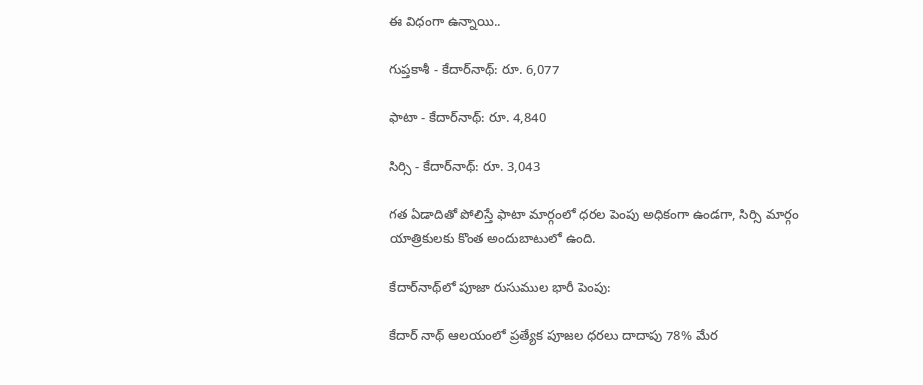ఈ విధంగా ఉన్నాయి..

గుప్తకాశీ - కేదార్‌నాథ్: రూ. 6,077

ఫాటా - కేదార్‌నాథ్: రూ. 4,840

సిర్సి - కేదార్‌నాథ్: రూ. 3,043

గత ఏడాదితో పోలిస్తే ఫాటా మార్గంలో ధరల పెంపు అధికంగా ఉండగా, సిర్సి మార్గం యాత్రికులకు కొంత అందుబాటులో ఉంది.

కేదార్‌నాథ్‌లో పూజా రుసుముల భారీ పెంపు:

కేదార్ నాథ్ ఆలయంలో ప్రత్యేక పూజల ధరలు దాదాపు 78% మేర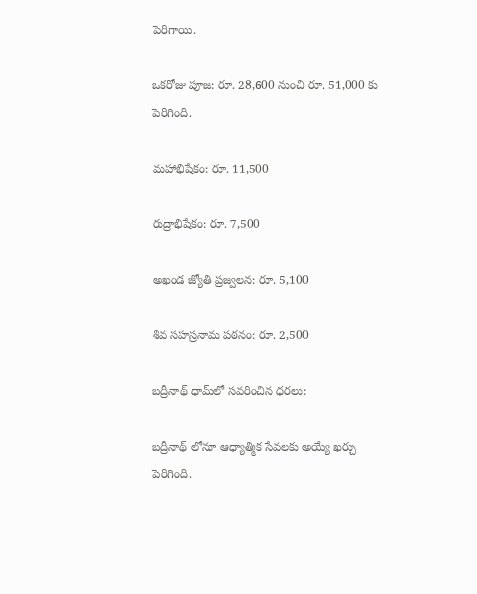పెరిగాయి.

ఒకరోజు పూజ: రూ. 28,600 నుంచి రూ. 51,000 కు పెరిగింది.

మహాభిషేకం: రూ. 11,500

రుద్రాభిషేకం: రూ. 7,500

అఖండ జ్యోతి ప్రజ్వలన: రూ. 5,100

శివ సహస్రనామ పఠనం: రూ. 2,500

బద్రీనాథ్ ధామ్‌లో సవరించిన ధరలు:

బద్రీనాథ్ లోనూ ఆధ్యాత్మిక సేవలకు అయ్యే ఖర్చు పెరిగింది.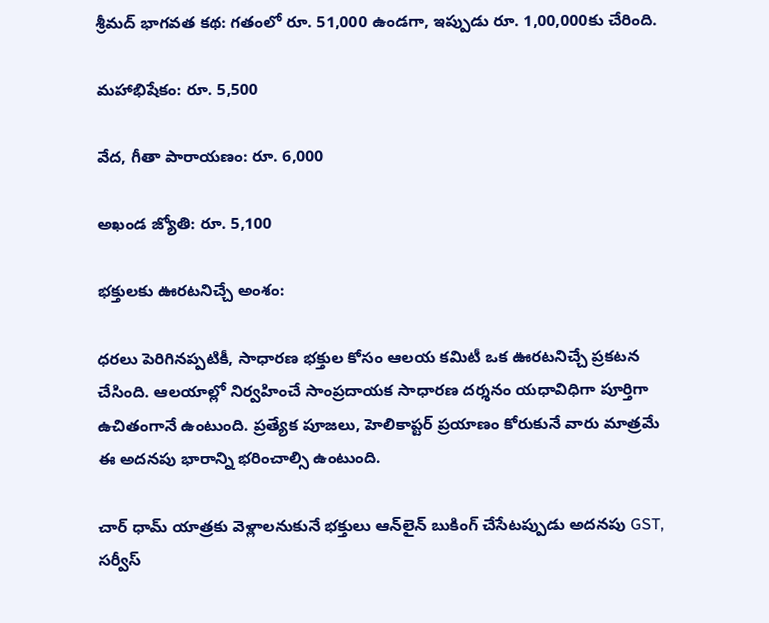శ్రీమద్ భాగవత కథ: గతంలో రూ. 51,000 ఉండగా, ఇప్పుడు రూ. 1,00,000కు చేరింది.

మహాభిషేకం: రూ. 5,500

వేద, గీతా పారాయణం: రూ. 6,000

అఖండ జ్యోతి: రూ. 5,100

భక్తులకు ఊరటనిచ్చే అంశం:

ధరలు పెరిగినప్పటికీ, సాధారణ భక్తుల కోసం ఆలయ కమిటీ ఒక ఊరటనిచ్చే ప్రకటన చేసింది. ఆలయాల్లో నిర్వహించే సాంప్రదాయక సాధారణ దర్శనం యధావిధిగా పూర్తిగా ఉచితంగానే ఉంటుంది. ప్రత్యేక పూజలు, హెలికాప్టర్ ప్రయాణం కోరుకునే వారు మాత్రమే ఈ అదనపు భారాన్ని భరించాల్సి ఉంటుంది.

చార్ ధామ్ యాత్రకు వెళ్లాలనుకునే భక్తులు ఆన్‌లైన్ బుకింగ్ చేసేటప్పుడు అదనపు GST, సర్వీస్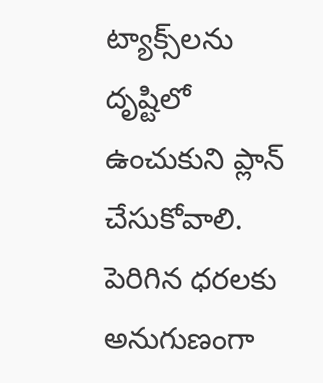ట్యాక్స్‌లను దృష్టిలో ఉంచుకుని ప్లాన్ చేసుకోవాలి. పెరిగిన ధరలకు అనుగుణంగా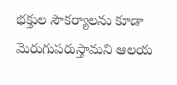భక్తుల సౌకర్యాలను కూడా మెరుగుపరుస్తామని ఆలయ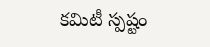కమిటీ స్పష్టం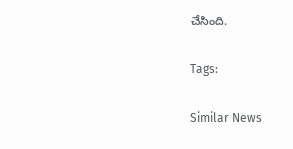చేసింది.

Tags:

Similar News